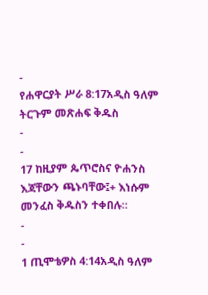-
የሐዋርያት ሥራ 8:17አዲስ ዓለም ትርጉም መጽሐፍ ቅዱስ
-
-
17 ከዚያም ጴጥሮስና ዮሐንስ እጃቸውን ጫኑባቸው፤+ እነሱም መንፈስ ቅዱስን ተቀበሉ።
-
-
1 ጢሞቴዎስ 4:14አዲስ ዓለም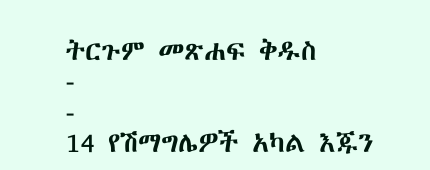ትርጉም መጽሐፍ ቅዱስ
-
-
14 የሽማግሌዎች አካል እጁን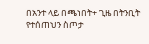በአንተ ላይ በጫነበት+ ጊዜ በትንቢት የተሰጠህን ስጦታ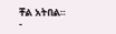ቸል አትበል።
-